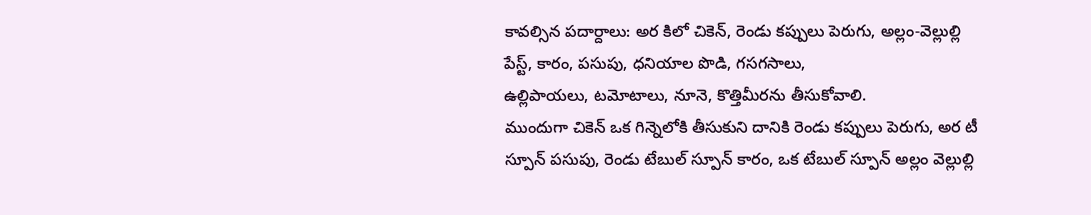కావల్సిన పదార్దాలు: అర కిలో చికెన్, రెండు కప్పులు పెరుగు, అల్లం-వెల్లుల్లి పేస్ట్, కారం, పసుపు, ధనియాల పొడి, గసగసాలు,
ఉల్లిపాయలు, టమోటాలు, నూనె, కొత్తిమీరను తీసుకోవాలి.
ముందుగా చికెన్ ఒక గిన్నెలోకి తీసుకుని దానికి రెండు కప్పులు పెరుగు, అర టీ స్పూన్ పసుపు, రెండు టేబుల్ స్పూన్ కారం, ఒక టేబుల్ స్పూన్ అల్లం వెల్లుల్లి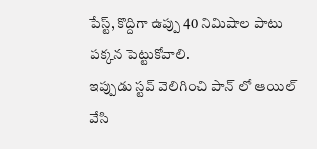పేస్ట్, కొద్దిగా ఉప్పు 40 నిమిషాల పాటు పక్కన పెట్టుకోవాలి.
ఇప్పుడు స్టవ్ వెలిగించి పాన్ లో ఆయిల్ వేసి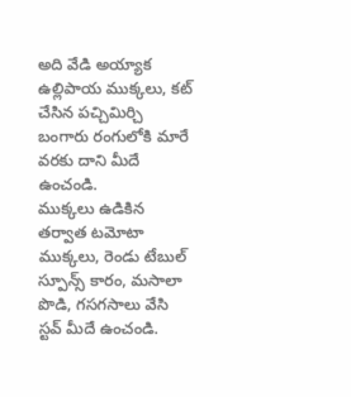అది వేడి అయ్యాక ఉల్లిపాయ ముక్కలు, కట్ చేసిన పచ్చిమిర్చి బంగారు రంగులోకి మారే వరకు దాని మీదే ఉంచండి.
ముక్కలు ఉడికిన తర్వాత టమోటా ముక్కలు, రెండు టేబుల్ స్పూన్స్ కారం, మసాలా పొడి, గసగసాలు వేసి స్టవ్ మీదే ఉంచండి.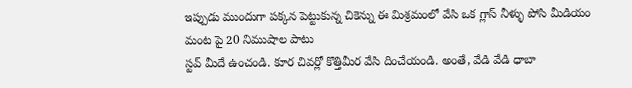ఇప్పుడు ముందుగా పక్కన పెట్టుకున్న చికెన్ను ఈ మిశ్రమంలో వేసి ఒక గ్లాస్ నీళ్ళు పోసి మీడియం మంట పై 20 నిముషాల పాటు
స్టవ్ మీదే ఉంచండి. కూర చివర్లో కొత్తిమీర వేసి దించేయండి. అంతే, వేడి వేడి ధాబా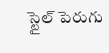స్టైల్ పెరుగు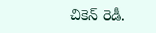చికెన్ రెడీ.